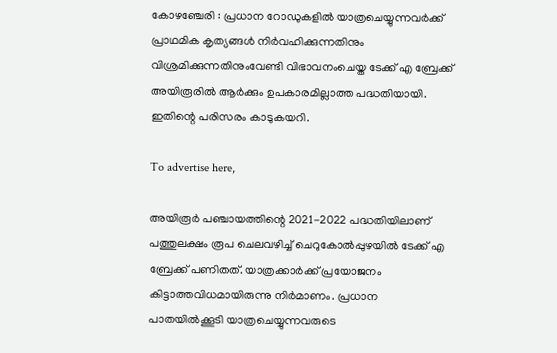കോഴഞ്ചേരി : പ്രധാന റോഡുകളിൽ യാത്രചെയ്യുന്നവർക്ക് പ്രാഥമിക കൃത്യങ്ങൾ നിർവഹിക്കുന്നതിനും വിശ്രമിക്കുന്നതിനുംവേണ്ടി വിഭാവനംചെയ്ത ടേക്ക് എ ബ്രേക്ക് അയിരൂരിൽ ആർക്കും ഉപകാരമില്ലാത്ത പദ്ധതിയായി. ഇതിന്റെ പരിസരം കാടുകയറി.

To advertise here,

അയിരൂർ പഞ്ചായത്തിന്റെ 2021-2022 പദ്ധതിയിലാണ് പത്തുലക്ഷം രൂപ ചെലവഴിച്ച് ചെറുകോൽപ്പുഴയിൽ ടേക്ക് എ ബ്രേക്ക് പണിതത്. യാത്രക്കാർക്ക് പ്രയോജനം കിട്ടാത്തവിധമായിരുന്നു നിർമാണം. പ്രധാന പാതയിൽക്കൂടി യാത്രചെയ്യുന്നവരുടെ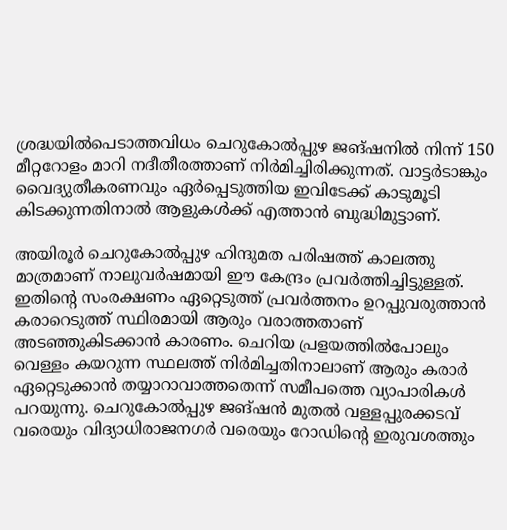ശ്രദ്ധയിൽപെടാത്തവിധം ചെറുകോൽപ്പുഴ ജങ്ഷനിൽ നിന്ന് 150 മീറ്ററോളം മാറി നദീതീരത്താണ് നിർമിച്ചിരിക്കുന്നത്. വാട്ടർടാങ്കും വൈദ്യുതീകരണവും ഏർപ്പെടുത്തിയ ഇവിടേക്ക് കാടുമൂടി കിടക്കുന്നതിനാൽ ആളുകൾക്ക് എത്താൻ ബുദ്ധിമുട്ടാണ്.

അയിരൂർ ചെറുകോൽപ്പുഴ ഹിന്ദുമത പരിഷത്ത് കാലത്തു മാത്രമാണ് നാലുവർഷമായി ഈ കേന്ദ്രം പ്രവർത്തിച്ചിട്ടുള്ളത്. ഇതിന്റെ സംരക്ഷണം ഏറ്റെടുത്ത് പ്രവർത്തനം ഉറപ്പുവരുത്താൻ കരാറെടുത്ത് സ്ഥിരമായി ആരും വരാത്തതാണ് അടഞ്ഞുകിടക്കാൻ കാരണം. ചെറിയ പ്രളയത്തിൽപോലും വെള്ളം കയറുന്ന സ്ഥലത്ത് നിർമിച്ചതിനാലാണ് ആരും കരാർ ഏറ്റെടുക്കാൻ തയ്യാറാവാത്തതെന്ന് സമീപത്തെ വ്യാപാരികൾ പറയുന്നു. ചെറുകോൽപ്പുഴ ജങ്ഷൻ മുതൽ വള്ളപ്പുരക്കടവ് വരെയും വിദ്യാധിരാജനഗർ വരെയും റോഡിന്റെ ഇരുവശത്തും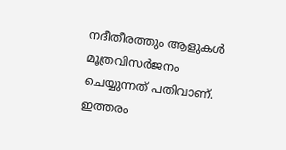നദീതീരത്തും ആളുകൾ മൂത്രവിസർജനം ചെയ്യുന്നത് പതിവാണ്. ഇത്തരം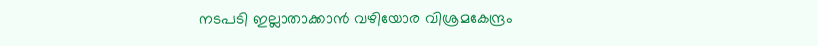നടപടി ഇല്ലാതാക്കാൻ വഴിയോര വിശ്രമകേന്ദ്രം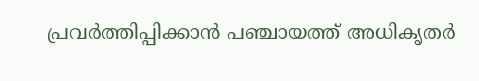പ്രവർത്തിപ്പിക്കാൻ പഞ്ചായത്ത് അധികൃതർ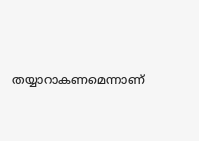തയ്യാറാകണമെന്നാണ്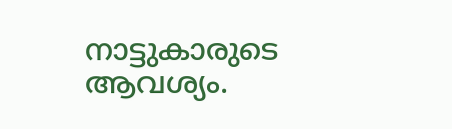നാട്ടുകാരുടെ ആവശ്യം.